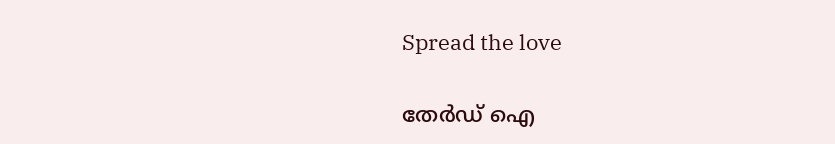Spread the love

തേർഡ് ഐ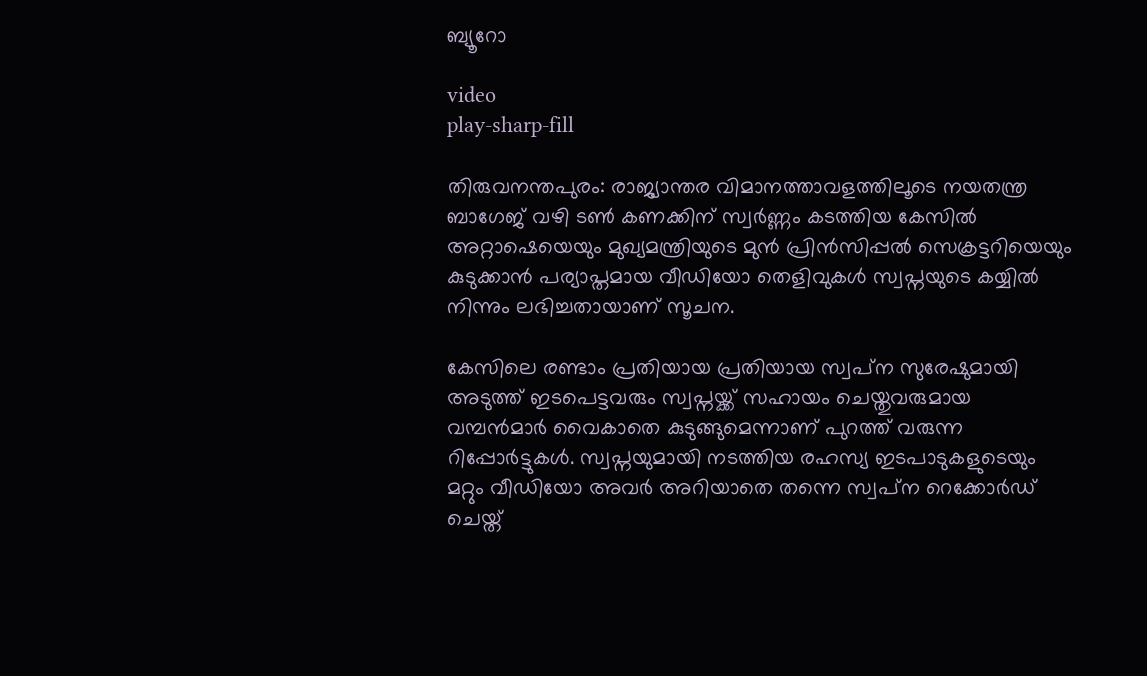ബ്യൂറോ

video
play-sharp-fill

തിരുവനന്തപുരം: രാജ്യാന്തര വിമാനത്താവളത്തിലൂടെ നയതന്ത്ര ബാഗേജ് വഴി ടൺ കണക്കിന് സ്വര്‍ണ്ണം കടത്തിയ കേസിൽ അറ്റാഷെയെയും മുഖ്യമന്ത്രിയുടെ മുൻ പ്രിൻസിപ്പൽ സെക്രട്ടറിയെയും കുടുക്കാൻ പര്യാപ്തമായ വീഡിയോ തെളിവുകൾ സ്വപ്നയുടെ കയ്യിൽ നിന്നും ലഭിച്ചതായാണ് സൂചന.

കേസിലെ രണ്ടാം പ്രതിയായ പ്രതിയായ സ്വപ്‌ന സുരേഷുമായി അടുത്ത് ഇടപെട്ടവരും സ്വപ്നയ്ക്ക് സഹായം ചെയ്തുവരുമായ വമ്പന്‍മാര്‍ വൈകാതെ കുടുങ്ങുമെന്നാണ് പുറത്ത് വരുന്ന റിപ്പോര്‍ട്ടുകള്‍. സ്വപ്നയുമായി നടത്തിയ രഹസ്യ ഇടപാടുകളുടെയും മറ്റും വീഡിയോ അവര്‍ അറിയാതെ തന്നെ സ്വപ്‌ന റെക്കോര്‍ഡ് ചെയ്ത്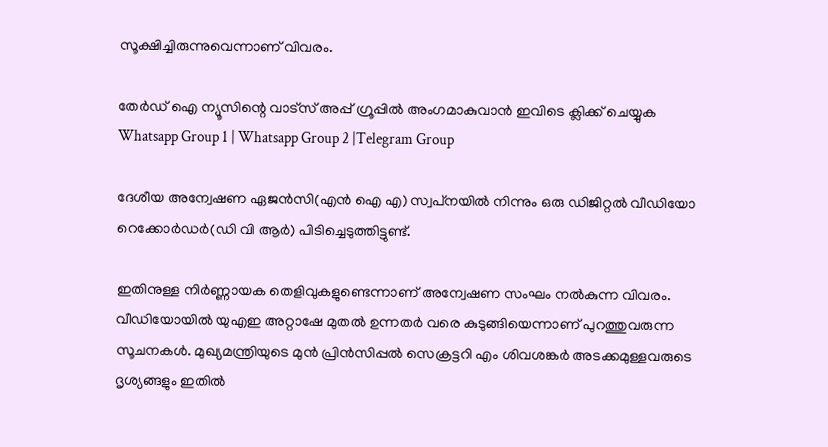സൂക്ഷിച്ചിരുന്നുവെന്നാണ് വിവരം.

തേർഡ് ഐ ന്യൂസിന്റെ വാട്സ് അപ്പ് ഗ്രൂപ്പിൽ അംഗമാകുവാൻ ഇവിടെ ക്ലിക്ക് ചെയ്യുക
Whatsapp Group 1 | Whatsapp Group 2 |Telegram Group

ദേശീയ അന്വേഷണ ഏജന്‍സി(എന്‍ ഐ എ) സ്വപ്‌നയില്‍ നിന്നും ഒരു ഡിജിറ്റല്‍ വീഡിയോ റെക്കോര്‍ഡര്‍(ഡി വി ആര്‍) പിടിച്ചെടുത്തിട്ടുണ്ട്.

ഇതിനുള്ള നിര്‍ണ്ണായക തെളിവുകളുണ്ടെന്നാണ് അന്വേഷണ സംഘം നല്‍കുന്ന വിവരം. വീഡിയോയില്‍ യുഎഇ അറ്റാഷേ മുതല്‍ ഉന്നതര്‍ വരെ കുടുങ്ങിയെന്നാണ് പുറത്തുവരുന്ന സൂചനകള്‍. മുഖ്യമന്ത്രിയുടെ മുന്‍ പ്രിന്‍സിപ്പല്‍ സെക്രട്ടറി എം ശിവശങ്കര്‍ അടക്കമുള്ളവരുടെ ദൃശ്യങ്ങളും ഇതില്‍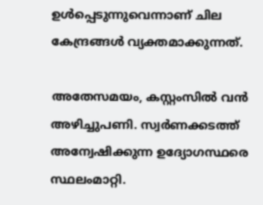ഉള്‍പ്പെടുന്നുവെന്നാണ് ചില കേന്ദ്രങ്ങള്‍ വ്യക്തമാക്കുന്നത്.

അതേസമയം, കസ്റ്റംസില്‍ വന്‍ അഴിച്ചുപണി. സ്വര്‍ണക്കടത്ത് അന്വേഷിക്കുന്ന ഉദ്യോഗസ്ഥരെ സ്ഥലംമാറ്റി.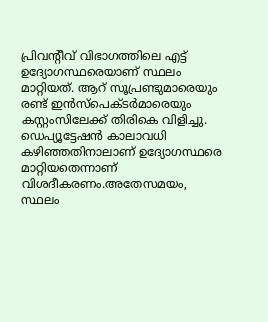പ്രിവന്‍റീവ് വിഭാഗത്തിലെ എട്ട് ഉദ്യോഗസ്ഥരെയാണ് സ്ഥലം മാറ്റിയത്. ആറ് സൂപ്രണ്ടുമാരെയും രണ്ട് ഇന്‍സ്പെക്ടര്‍മാരെയും കസ്റ്റംസിലേക്ക് തിരികെ വിളിച്ചു. ഡെപ്യൂട്ടേഷന്‍ കാലാവധി കഴിഞ്ഞതിനാലാണ് ഉദ്യോഗസ്ഥരെ മാറ്റിയതെന്നാണ് വിശദീകരണം.അതേസമയം, സ്ഥലം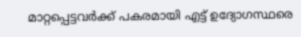മാറ്റപ്പെട്ടവര്‍ക്ക് പകരമായി എട്ട് ഉദ്യോഗസ്ഥരെ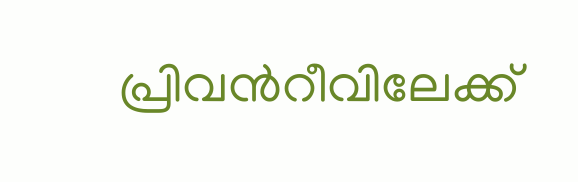പ്രിവന്‍റീവിലേക്ക്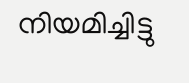നിയമിച്ചിട്ടു